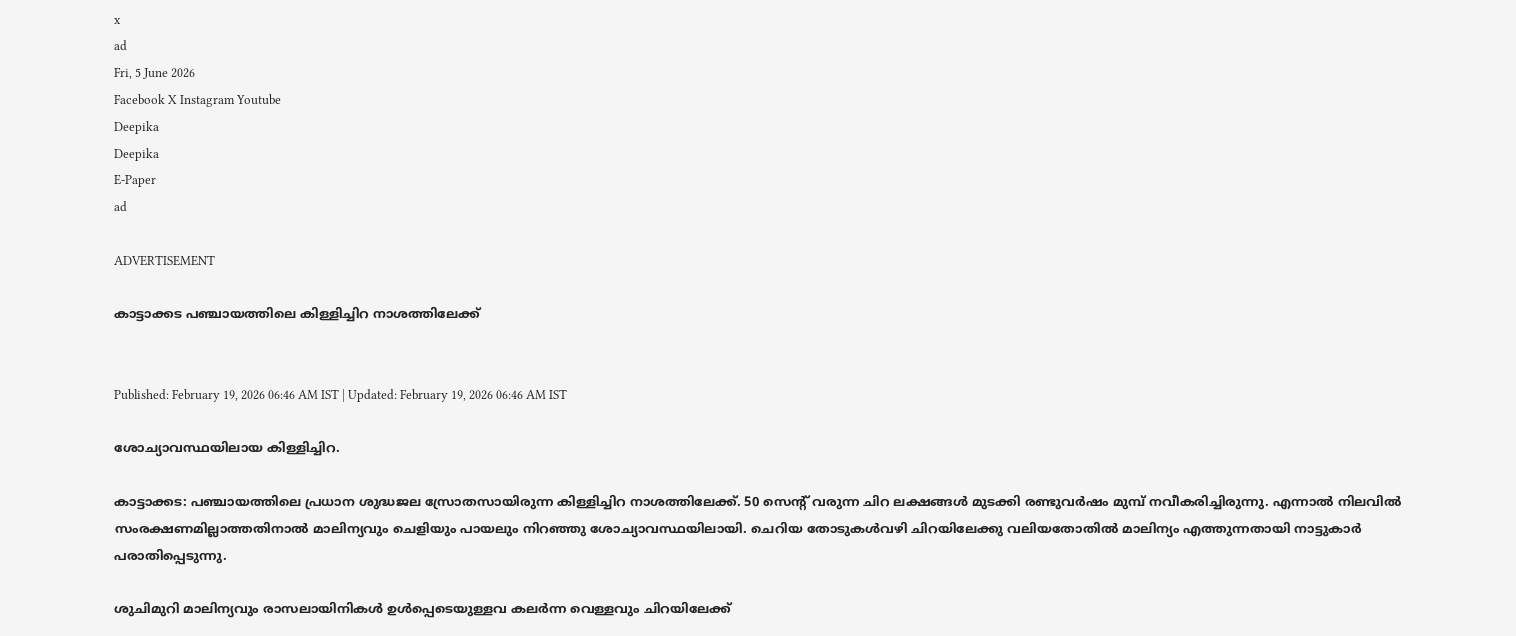x
ad
Fri, 5 June 2026
Facebook X Instagram Youtube
Deepika
Deepika
E-Paper
ad

ADVERTISEMENT

കാട്ടാക്കട പഞ്ചായത്തിലെ കിള്ളിച്ചിറ നാശത്തിലേക്ക്


Published: February 19, 2026 06:46 AM IST | Updated: February 19, 2026 06:46 AM IST

ശോച്യാവസ്ഥയിലായ കിള്ളിച്ചിറ.

കാട്ടാക്കട: പഞ്ചായത്തിലെ പ്രധാന ശുദ്ധജല സ്രോതസായിരുന്ന കിള്ളിച്ചിറ നാശത്തിലേക്ക്. 50 സെന്‍റ് വരുന്ന ചിറ ലക്ഷങ്ങൾ മുടക്കി രണ്ടുവർഷം മുമ്പ് നവീകരിച്ചിരുന്നു. എന്നാൽ നിലവിൽ സംരക്ഷണമില്ലാത്തതിനാൽ മാലിന്യവും ചെളിയും പായലും നിറഞ്ഞു ശോച്യാവസ്ഥയിലായി. ചെറിയ തോടുകൾവഴി ചിറയിലേക്കു വലിയതോതിൽ മാലിന്യം എത്തുന്നതായി നാട്ടുകാർ പരാതിപ്പെടുന്നു.

ശുചിമുറി മാലിന്യവും രാസലായിനികൾ ഉൾപ്പെടെയുള്ളവ കലർന്ന വെള്ളവും ചിറയിലേക്ക്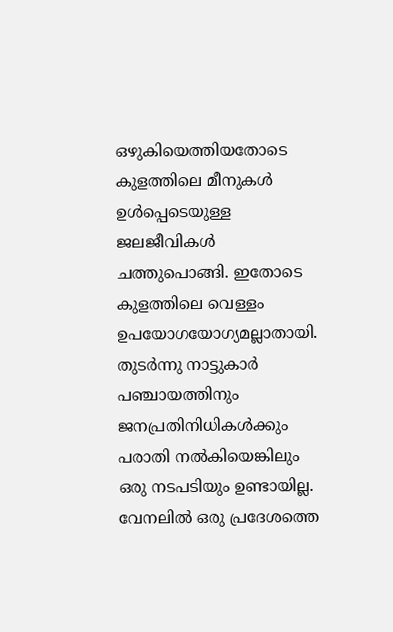ഒഴുകിയെത്തിയതോടെ കുളത്തിലെ മീനുകൾ ഉൾപ്പെടെയുള്ള ജലജീവികൾ ചത്തുപൊങ്ങി. ഇതോടെ കുളത്തിലെ വെള്ളം ഉപയോഗയോഗ്യമല്ലാതായി. തുടർന്നു നാട്ടുകാർ പഞ്ചായത്തിനും ജനപ്രതിനിധികൾക്കും പരാതി നൽകിയെങ്കിലും ഒരു നടപടിയും ഉണ്ടായില്ല. വേനലിൽ ഒരു പ്രദേശത്തെ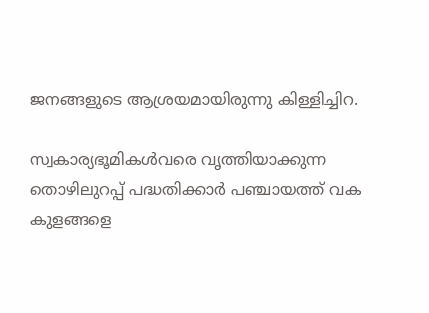ജനങ്ങളുടെ ആശ്രയമായിരുന്നു കിള്ളിച്ചിറ.

സ്വകാര്യഭൂമികൾവരെ വൃത്തിയാക്കുന്ന തൊഴിലുറപ്പ് പദ്ധതിക്കാർ പഞ്ചായത്ത് വക കുളങ്ങളെ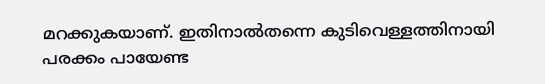മറക്കുകയാണ്. ഇതിനാൽതന്നെ കുടിവെള്ളത്തിനായി പരക്കം പായേണ്ട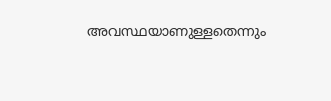അവസ്ഥയാണുള്ളതെന്നും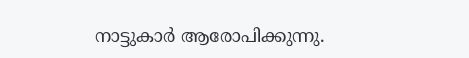നാട്ടുകാർ ആരോപിക്കുന്നു.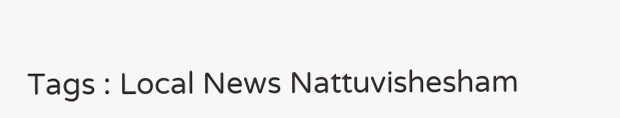Tags : Local News Nattuvishesham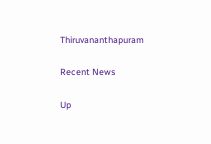Thiruvananthapuram

Recent News

Up